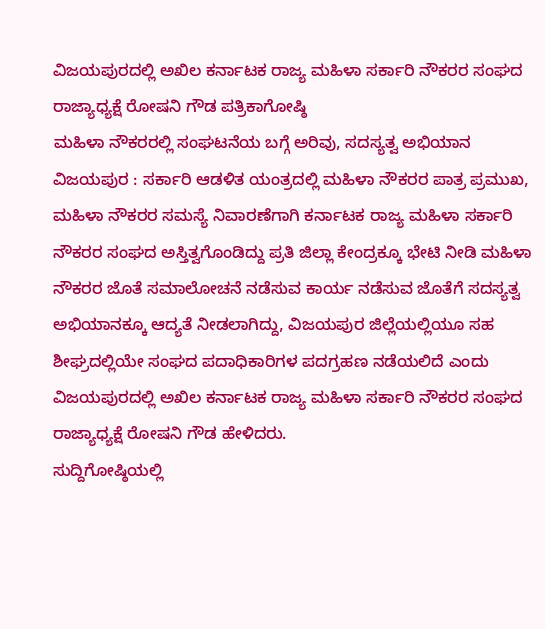ವಿಜಯಪುರದಲ್ಲಿ ಅಖಿಲ ಕರ್ನಾಟಕ ರಾಜ್ಯ ಮಹಿಳಾ ಸರ್ಕಾರಿ ನೌಕರರ ಸಂಘದ ರಾಜ್ಯಾಧ್ಯಕ್ಷೆ ರೋಷನಿ ಗೌಡ ಪತ್ರಿಕಾಗೋಷ್ಠಿ
ಮಹಿಳಾ ನೌಕರರಲ್ಲಿ ಸಂಘಟನೆಯ ಬಗ್ಗೆ ಅರಿವು, ಸದಸ್ಯತ್ವ ಅಭಿಯಾನ
ವಿಜಯಪುರ : ಸರ್ಕಾರಿ ಆಡಳಿತ ಯಂತ್ರದಲ್ಲಿ ಮಹಿಳಾ ನೌಕರರ ಪಾತ್ರ ಪ್ರಮುಖ, ಮಹಿಳಾ ನೌಕರರ ಸಮಸ್ಯೆ ನಿವಾರಣೆಗಾಗಿ ಕರ್ನಾಟಕ ರಾಜ್ಯ ಮಹಿಳಾ ಸರ್ಕಾರಿ ನೌಕರರ ಸಂಘದ ಅಸ್ತಿತ್ವಗೊಂಡಿದ್ದು ಪ್ರತಿ ಜಿಲ್ಲಾ ಕೇಂದ್ರಕ್ಕೂ ಭೇಟಿ ನೀಡಿ ಮಹಿಳಾ ನೌಕರರ ಜೊತೆ ಸಮಾಲೋಚನೆ ನಡೆಸುವ ಕಾರ್ಯ ನಡೆಸುವ ಜೊತೆಗೆ ಸದಸ್ಯತ್ವ ಅಭಿಯಾನಕ್ಕೂ ಆದ್ಯತೆ ನೀಡಲಾಗಿದ್ದು, ವಿಜಯಪುರ ಜಿಲ್ಲೆಯಲ್ಲಿಯೂ ಸಹ ಶೀಘ್ರದಲ್ಲಿಯೇ ಸಂಘದ ಪದಾಧಿಕಾರಿಗಳ ಪದಗ್ರಹಣ ನಡೆಯಲಿದೆ ಎಂದು ವಿಜಯಪುರದಲ್ಲಿ ಅಖಿಲ ಕರ್ನಾಟಕ ರಾಜ್ಯ ಮಹಿಳಾ ಸರ್ಕಾರಿ ನೌಕರರ ಸಂಘದ ರಾಜ್ಯಾಧ್ಯಕ್ಷೆ ರೋಷನಿ ಗೌಡ ಹೇಳಿದರು.
ಸುದ್ದಿಗೋಷ್ಠಿಯಲ್ಲಿ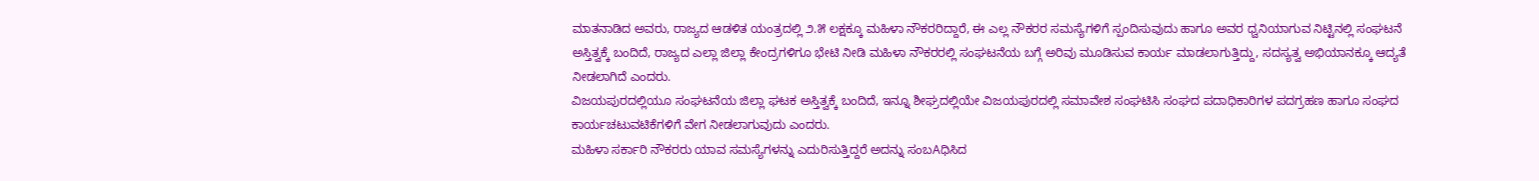ಮಾತನಾಡಿದ ಅವರು, ರಾಜ್ಯದ ಆಡಳಿತ ಯಂತ್ರದಲ್ಲಿ ೨.೫ ಲಕ್ಷಕ್ಕೂ ಮಹಿಳಾ ನೌಕರರಿದ್ದಾರೆ, ಈ ಎಲ್ಲ ನೌಕರರ ಸಮಸ್ಯೆಗಳಿಗೆ ಸ್ಪಂದಿಸುವುದು ಹಾಗೂ ಅವರ ಧ್ವನಿಯಾಗುವ ನಿಟ್ಟಿನಲ್ಲಿ ಸಂಘಟನೆ ಅಸ್ತಿತ್ವಕ್ಕೆ ಬಂದಿದೆ, ರಾಜ್ಯದ ಎಲ್ಲಾ ಜಿಲ್ಲಾ ಕೇಂದ್ರಗಳಿಗೂ ಭೇಟಿ ನೀಡಿ ಮಹಿಳಾ ನೌಕರರಲ್ಲಿ ಸಂಘಟನೆಯ ಬಗ್ಗೆ ಅರಿವು ಮೂಡಿಸುವ ಕಾರ್ಯ ಮಾಡಲಾಗುತ್ತಿದ್ದು, ಸದಸ್ಯತ್ವ ಅಭಿಯಾನಕ್ಕೂ ಆದ್ಯತೆ ನೀಡಲಾಗಿದೆ ಎಂದರು.
ವಿಜಯಪುರದಲ್ಲಿಯೂ ಸಂಘಟನೆಯ ಜಿಲ್ಲಾ ಘಟಕ ಅಸ್ತಿತ್ವಕ್ಕೆ ಬಂದಿದೆ, ಇನ್ನೂ ಶೀಘ್ರದಲ್ಲಿಯೇ ವಿಜಯಪುರದಲ್ಲಿ ಸಮಾವೇಶ ಸಂಘಟಿಸಿ ಸಂಘದ ಪದಾಧಿಕಾರಿಗಳ ಪದಗ್ರಹಣ ಹಾಗೂ ಸಂಘದ ಕಾರ್ಯಚಟುವಟಿಕೆಗಳಿಗೆ ವೇಗ ನೀಡಲಾಗುವುದು ಎಂದರು.
ಮಹಿಳಾ ಸರ್ಕಾರಿ ನೌಕರರು ಯಾವ ಸಮಸ್ಯೆಗಳನ್ನು ಎದುರಿಸುತ್ತಿದ್ದರೆ ಅದನ್ನು ಸಂಬAಧಿಸಿದ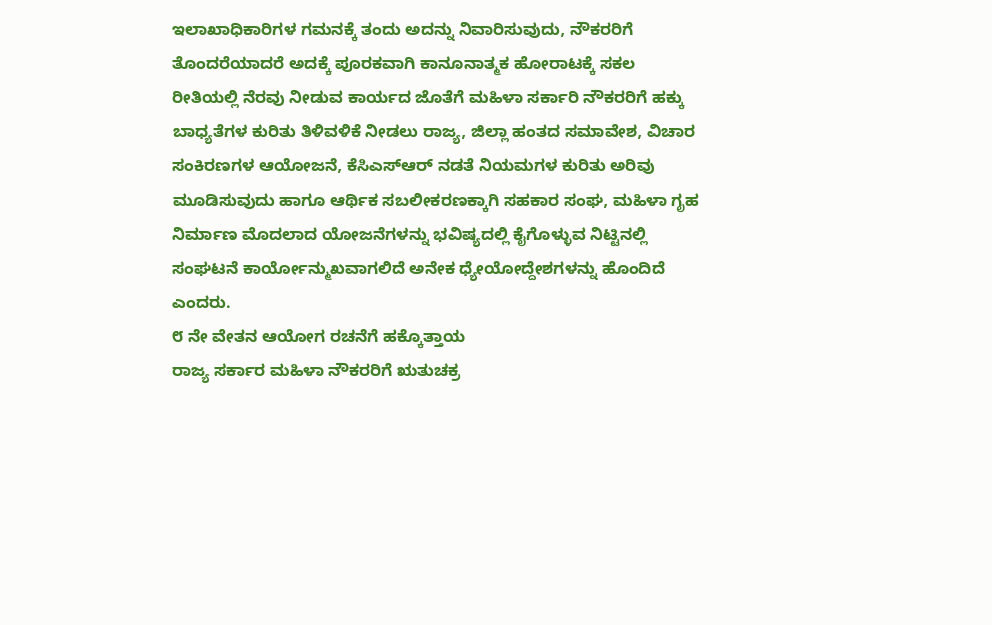ಇಲಾಖಾಧಿಕಾರಿಗಳ ಗಮನಕ್ಕೆ ತಂದು ಅದನ್ನು ನಿವಾರಿಸುವುದು, ನೌಕರರಿಗೆ ತೊಂದರೆಯಾದರೆ ಅದಕ್ಕೆ ಪೂರಕವಾಗಿ ಕಾನೂನಾತ್ಮಕ ಹೋರಾಟಕ್ಕೆ ಸಕಲ ರೀತಿಯಲ್ಲಿ ನೆರವು ನೀಡುವ ಕಾರ್ಯದ ಜೊತೆಗೆ ಮಹಿಳಾ ಸರ್ಕಾರಿ ನೌಕರರಿಗೆ ಹಕ್ಕು ಬಾಧ್ಯತೆಗಳ ಕುರಿತು ತಿಳಿವಳಿಕೆ ನೀಡಲು ರಾಜ್ಯ, ಜಿಲ್ಲಾ ಹಂತದ ಸಮಾವೇಶ, ವಿಚಾರ ಸಂಕಿರಣಗಳ ಆಯೋಜನೆ, ಕೆಸಿಎಸ್ಆರ್ ನಡತೆ ನಿಯಮಗಳ ಕುರಿತು ಅರಿವು ಮೂಡಿಸುವುದು ಹಾಗೂ ಆರ್ಥಿಕ ಸಬಲೀಕರಣಕ್ಕಾಗಿ ಸಹಕಾರ ಸಂಘ, ಮಹಿಳಾ ಗೃಹ ನಿರ್ಮಾಣ ಮೊದಲಾದ ಯೋಜನೆಗಳನ್ನು ಭವಿಷ್ಯದಲ್ಲಿ ಕೈಗೊಳ್ಳುವ ನಿಟ್ಟಿನಲ್ಲಿ ಸಂಘಟನೆ ಕಾರ್ಯೋನ್ಮುಖವಾಗಲಿದೆ ಅನೇಕ ಧ್ಯೇಯೋದ್ದೇಶಗಳನ್ನು ಹೊಂದಿದೆ ಎಂದರು.
೮ ನೇ ವೇತನ ಆಯೋಗ ರಚನೆಗೆ ಹಕ್ಕೊತ್ತಾಯ
ರಾಜ್ಯ ಸರ್ಕಾರ ಮಹಿಳಾ ನೌಕರರಿಗೆ ಋತುಚಕ್ರ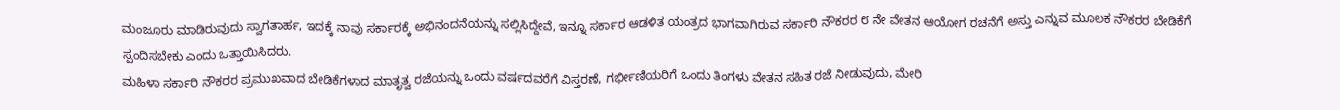ಮಂಜೂರು ಮಾಡಿರುವುದು ಸ್ವಾಗತಾರ್ಹ, ಇದಕ್ಕೆ ನಾವು ಸರ್ಕಾರಕ್ಕೆ ಅಭಿನಂದನೆಯನ್ನು ಸಲ್ಲಿಸಿದ್ದೇವೆ, ಇನ್ನೂ ಸರ್ಕಾರ ಆಡಳಿತ ಯಂತ್ರದ ಭಾಗವಾಗಿರುವ ಸರ್ಕಾರಿ ನೌಕರರ ೮ ನೇ ವೇತನ ಆಯೋಗ ರಚನೆಗೆ ಅಸ್ತು ಎನ್ನುವ ಮೂಲಕ ನೌಕರರ ಬೇಡಿಕೆಗೆ ಸ್ಪಂದಿಸಬೇಕು ಎಂದು ಒತ್ತಾಯಿಸಿದರು.
ಮಹಿಳಾ ಸರ್ಕಾರಿ ನೌಕರರ ಪ್ರಮುಖವಾದ ಬೇಡಿಕೆಗಳಾದ ಮಾತೃತ್ವ ರಜೆಯನ್ನು ಒಂದು ವರ್ಷದವರೆಗೆ ವಿಸ್ತರಣೆ, ಗರ್ಭೀಣಿಯರಿಗೆ ಒಂದು ತಿಂಗಳು ವೇತನ ಸಹಿತ ರಜೆ ನೀಡುವುದು, ಮೇರಿ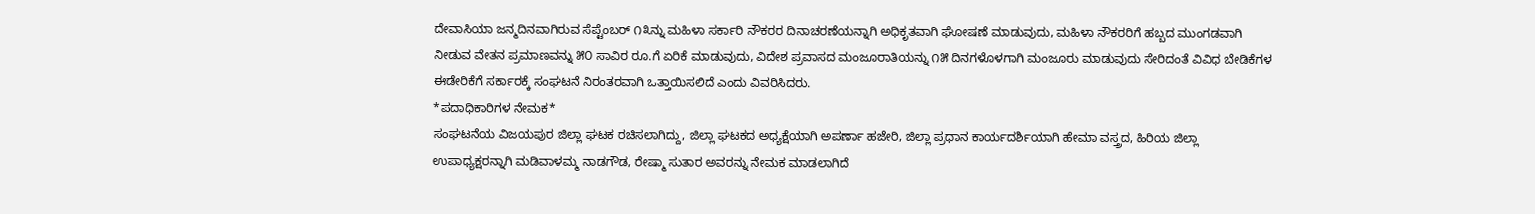ದೇವಾಸಿಯಾ ಜನ್ಮದಿನವಾಗಿರುವ ಸೆಪ್ಟೆಂಬರ್ ೧೩ನ್ನು ಮಹಿಳಾ ಸರ್ಕಾರಿ ನೌಕರರ ದಿನಾಚರಣೆಯನ್ನಾಗಿ ಅಧಿಕೃತವಾಗಿ ಘೋಷಣೆ ಮಾಡುವುದು, ಮಹಿಳಾ ನೌಕರರಿಗೆ ಹಬ್ಬದ ಮುಂಗಡವಾಗಿ ನೀಡುವ ವೇತನ ಪ್ರಮಾಣವನ್ನು ೫೦ ಸಾವಿರ ರೂ.ಗೆ ಏರಿಕೆ ಮಾಡುವುದು, ವಿದೇಶ ಪ್ರವಾಸದ ಮಂಜೂರಾತಿಯನ್ನು ೧೫ ದಿನಗಳೊಳಗಾಗಿ ಮಂಜೂರು ಮಾಡುವುದು ಸೇರಿದಂತೆ ವಿವಿಧ ಬೇಡಿಕೆಗಳ ಈಡೇರಿಕೆಗೆ ಸರ್ಕಾರಕ್ಕೆ ಸಂಘಟನೆ ನಿರಂತರವಾಗಿ ಒತ್ತಾಯಿಸಲಿದೆ ಎಂದು ವಿವರಿಸಿದರು.
*ಪದಾಧಿಕಾರಿಗಳ ನೇಮಕ*
ಸಂಘಟನೆಯ ವಿಜಯಪುರ ಜಿಲ್ಲಾ ಘಟಕ ರಚಿಸಲಾಗಿದ್ದು, ಜಿಲ್ಲಾ ಘಟಕದ ಅಧ್ಯಕ್ಷೆಯಾಗಿ ಅಪರ್ಣಾ ಹಜೇರಿ, ಜಿಲ್ಲಾ ಪ್ರಧಾನ ಕಾರ್ಯದರ್ಶಿಯಾಗಿ ಹೇಮಾ ವಸ್ತ್ರದ, ಹಿರಿಯ ಜಿಲ್ಲಾ ಉಪಾಧ್ಯಕ್ಷರನ್ನಾಗಿ ಮಡಿವಾಳಮ್ಮ ನಾಡಗೌಡ, ರೇಷ್ಮಾ ಸುತಾರ ಅವರನ್ನು ನೇಮಕ ಮಾಡಲಾಗಿದೆ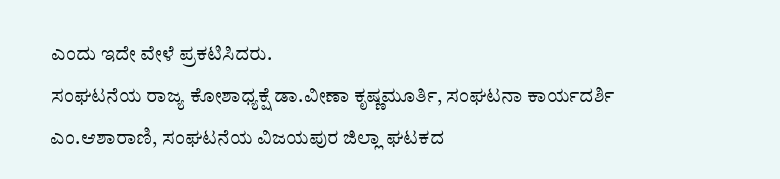ಎಂದು ಇದೇ ವೇಳೆ ಪ್ರಕಟಿಸಿದರು.
ಸಂಘಟನೆಯ ರಾಜ್ಯ ಕೋಶಾಧ್ಯಕ್ಷೆ ಡಾ.ವೀಣಾ ಕೃಷ್ಣಮೂರ್ತಿ, ಸಂಘಟನಾ ಕಾರ್ಯದರ್ಶಿ ಎಂ.ಆಶಾರಾಣಿ, ಸಂಘಟನೆಯ ವಿಜಯಪುರ ಜಿಲ್ಲಾ ಘಟಕದ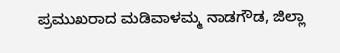ಪ್ರಮುಖರಾದ ಮಡಿವಾಳಮ್ಮ ನಾಡಗೌಡ, ಜಿಲ್ಲಾ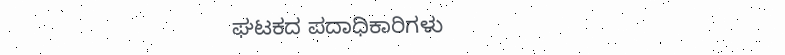ಘಟಕದ ಪದಾಧಿಕಾರಿಗಳು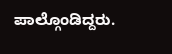ಪಾಲ್ಗೊಂಡಿದ್ದರು.